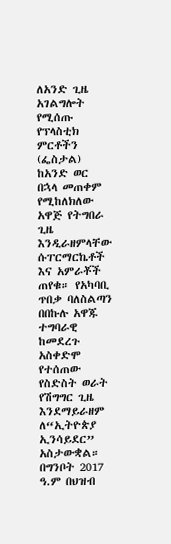ለአንድ ጊዜ አገልግሎት የሚሰጡ የፕላስቲክ ምርቶችን (ፌስታል) ከአንድ ወር በኋላ መጠቀም የሚከለክለው አዋጅ የትግበራ ጊዜ እንዲራዘምላቸው ሱፐርማርኬቶች እና አምራቾች ጠየቁ። የአካባቢ ጥበቃ ባለስልጣን በበኩሉ አዋጁ ተግባራዊ ከመደረጉ አስቀድሞ የተሰጠው የስድስት ወራት የሽግግር ጊዜ እንደማይራዘም ለ“ኢትዮጵያ ኢንሳይደር” አስታውቋል።
በግንቦት 2017 ዓ.ም በህዝብ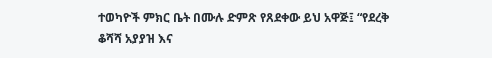ተወካዮች ምክር ቤት በሙሉ ድምጽ የጸደቀው ይህ አዋጅ፤ “የደረቅ ቆሻሻ አያያዝ እና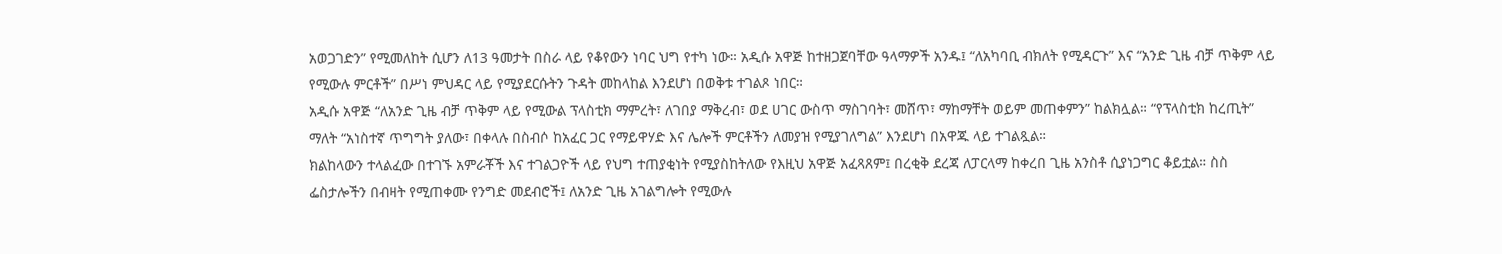አወጋገድን” የሚመለከት ሲሆን ለ13 ዓመታት በስራ ላይ የቆየውን ነባር ህግ የተካ ነው። አዲሱ አዋጅ ከተዘጋጀባቸው ዓላማዎች አንዱ፤ “ለአካባቢ ብክለት የሚዳርጉ” እና “አንድ ጊዜ ብቻ ጥቅም ላይ የሚውሉ ምርቶች” በሥነ ምህዳር ላይ የሚያደርሱትን ጉዳት መከላከል እንደሆነ በወቅቱ ተገልጾ ነበር።
አዲሱ አዋጅ “ለአንድ ጊዜ ብቻ ጥቅም ላይ የሚውል ፕላስቲክ ማምረት፣ ለገበያ ማቅረብ፣ ወደ ሀገር ውስጥ ማስገባት፣ መሸጥ፣ ማከማቸት ወይም መጠቀምን” ከልክሏል። “የፕላስቲክ ከረጢት” ማለት “አነስተኛ ጥግግት ያለው፣ በቀላሉ በስብሶ ከአፈር ጋር የማይዋሃድ እና ሌሎች ምርቶችን ለመያዝ የሚያገለግል” እንደሆነ በአዋጁ ላይ ተገልጿል።
ክልከላውን ተላልፈው በተገኙ አምራቾች እና ተገልጋዮች ላይ የህግ ተጠያቂነት የሚያስከትለው የእዚህ አዋጅ አፈጻጸም፤ በረቂቅ ደረጃ ለፓርላማ ከቀረበ ጊዜ አንስቶ ሲያነጋግር ቆይቷል። ስስ ፌስታሎችን በብዛት የሚጠቀሙ የንግድ መደብሮች፤ ለአንድ ጊዜ አገልግሎት የሚውሉ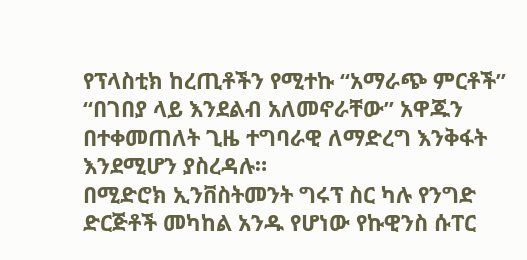የፕላስቲክ ከረጢቶችን የሚተኩ “አማራጭ ምርቶች” “በገበያ ላይ እንደልብ አለመኖራቸው” አዋጁን በተቀመጠለት ጊዜ ተግባራዊ ለማድረግ እንቅፋት እንደሚሆን ያስረዳሉ።
በሚድሮክ ኢንቨስትመንት ግሩፕ ስር ካሉ የንግድ ድርጅቶች መካከል አንዱ የሆነው የኩዊንስ ሱፐር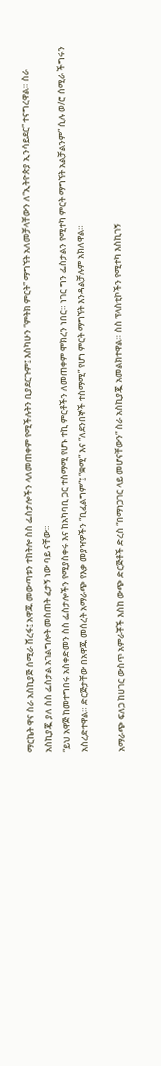ማርኬት ዋና ስራ አስኪያጅ ሰሚራ ሸረፋ፤ አዋጁ መውጣቱን ተከትሎ ስስ ፌስታሎችን ላለመጠቀም የሚችሉትን ቢያደርጉም፤ እስካሁን “ምትክ ምርት” ማግኘት አለመቻላቸውን ለ“ኢትዮጵያ ኢንሳይደር” ተናግረዋል። ስራ አስኪያጇ ያለ ስስ ፌስታል አገልግሎት መስጠት ፈታኝ ነው ባይ ናቸው።
“ይህ አዋጅ ከመተግበሩ አስቀድመን ስስ ፌስታሎችን የሚያስቀሩ እና ከአካባቢ ጋር ተስማሚ የሆኑ ተኪ ምርቶችን ለመጠቀም ሞክረን ነበር። ነገር ግን ፌስታልን የሚተካ ምርት ማግኘት አልቻልንም” ሲሉ ወ/ሮ ሰሚራ ችግሩን አስረድተዋል። ድርጅታቸው በአዋጁ መሰረት አማራጭ የእቃ መያዣዎችን “ቢፈልግም”፤ “ቋሚ” እና “ለደንበኞች ተስማሚ” የሆነ ምርት ማግኘት እንዳልቻሉም አክለዋል።

አማራጭ ፍለጋ ከሀገር ውስጥ አምራቾች እስከ ውጭ ድርጅቶች ድረስ “በማነጋገር ላይ መሆናቸውን” ስራ አስኪያጇ አመልክተዋል። ስስ ፕላስቲኮችን የሚተካ እስኪገኝ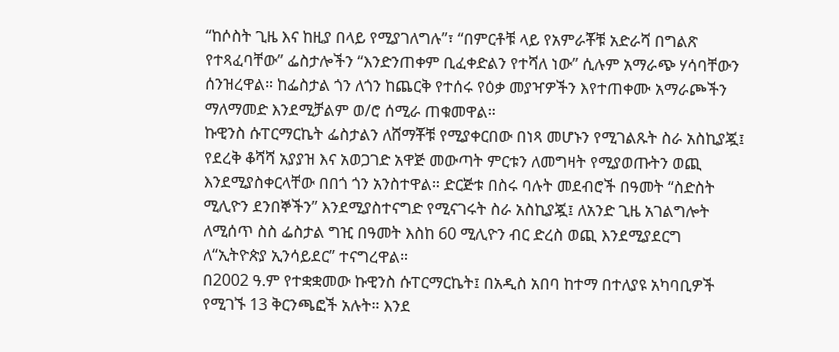“ከሶስት ጊዜ እና ከዚያ በላይ የሚያገለግሉ”፣ “በምርቶቹ ላይ የአምራቾቹ አድራሻ በግልጽ የተጻፈባቸው” ፌስታሎችን “እንድንጠቀም ቢፈቀድልን የተሻለ ነው” ሲሉም አማራጭ ሃሳባቸውን ሰንዝረዋል። ከፌስታል ጎን ለጎን ከጨርቅ የተሰሩ የዕቃ መያዣዎችን እየተጠቀሙ አማራጮችን ማለማመድ እንደሚቻልም ወ/ሮ ሰሚራ ጠቁመዋል።
ኩዊንስ ሱፐርማርኬት ፌስታልን ለሸማቾቹ የሚያቀርበው በነጻ መሆኑን የሚገልጹት ስራ አስኪያጇ፤ የደረቅ ቆሻሻ አያያዝ እና አወጋገድ አዋጅ መውጣት ምርቱን ለመግዛት የሚያወጡትን ወጪ እንደሚያስቀርላቸው በበጎ ጎን አንስተዋል። ድርጅቱ በስሩ ባሉት መደብሮች በዓመት “ስድስት ሚሊዮን ደንበኞችን” እንደሚያስተናግድ የሚናገሩት ስራ አስኪያጇ፤ ለአንድ ጊዜ አገልግሎት ለሚሰጥ ስስ ፌስታል ግዢ በዓመት እስከ 60 ሚሊዮን ብር ድረስ ወጪ እንደሚያደርግ ለ“ኢትዮጵያ ኢንሳይደር” ተናግረዋል።
በ2002 ዓ.ም የተቋቋመው ኩዊንስ ሱፐርማርኬት፤ በአዲስ አበባ ከተማ በተለያዩ አካባቢዎች የሚገኙ 13 ቅርንጫፎች አሉት። እንደ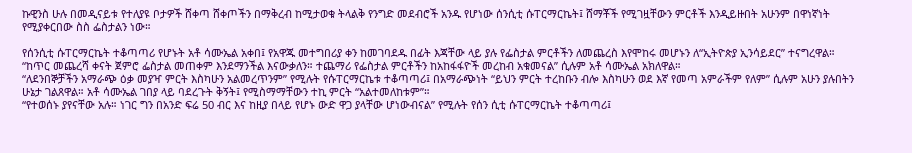ኩዊንስ ሁሉ በመዲናይቱ የተለያዩ ቦታዎች ሸቀጣ ሸቀጦችን በማቅረብ ከሚታወቁ ትላልቅ የንግድ መደብሮች አንዱ የሆነው ሰንሲቲ ሱፐርማርኬት፤ ሸማቾች የሚገዟቸውን ምርቶች እንዲይዙበት አሁንም በዋነኛነት የሚያቀርበው ስስ ፌስታልን ነው።

የሰንሲቲ ሱፐርማርኬት ተቆጣጣሪ የሆኑት አቶ ሳሙኤል አቀበ፤ የአዋጁ መተግበሪያ ቀን ከመገባደዱ በፊት እጃቸው ላይ ያሉ የፌስታል ምርቶችን ለመጨረስ እየሞከሩ መሆኑን ለ“ኢትዮጵያ ኢንሳይደር” ተናግረዋል። “ከጥር መጨረሻ ቀናት ጀምሮ ፌስታል መጠቀም እንደማንችል እናውቃለን። ተጨማሪ የፌስታል ምርቶችን ከአከፋፋዮች መረከብ አቁመናል” ሲሉም አቶ ሳሙኤል አክለዋል።
“ለደንበኞቻችን አማራጭ ዕቃ መያዣ ምርት እስካሁን አልመረጥንም” የሚሉት የሱፐርማርኬቱ ተቆጣጣሪ፤ በአማራጭነት “ይህን ምርት ተረከቡን ብሎ እስካሁን ወደ እኛ የመጣ አምራችም የለም” ሲሉም አሁን ያሉበትን ሁኔታ ገልጸዋል። አቶ ሳሙኤል ገበያ ላይ ባደረጉት ቅኝት፤ የሚስማማቸውን ተኪ ምርት “አልተመለከቱም”።
“የተወሰኑ ያየናቸው አሉ። ነገር ግን በአንድ ፍሬ 50 ብር እና ከዚያ በላይ የሆኑ ውድ ዋጋ ያላቸው ሆነውብናል” የሚሉት የሰን ሲቲ ሱፐርማርኬት ተቆጣጣሪ፤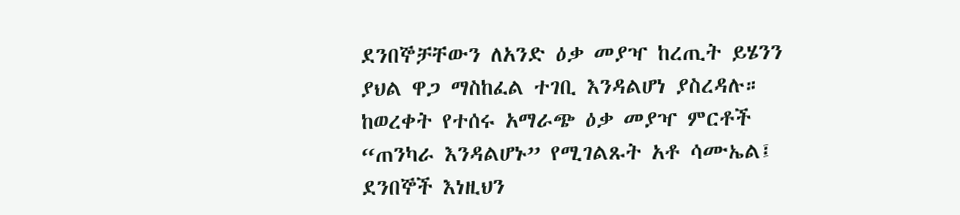ደንበኞቻቸውን ለአንድ ዕቃ መያዣ ከረጢት ይሄንን ያህል ዋጋ ማስከፈል ተገቢ እንዳልሆነ ያስረዳሉ። ከወረቀት የተሰሩ አማራጭ ዕቃ መያዣ ምርቶች “ጠንካራ እንዳልሆኑ” የሚገልጹት አቶ ሳሙኤል፤ ደንበኞች እነዚህን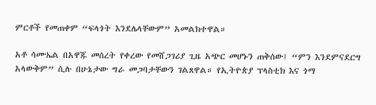ምርቶች የመጠቀም “ፍላጎት እንደሌላቸውም” አመልክተዋል።

አቶ ሳሙኤል በአዋጁ መሰረት የቀረው የመሸጋገሪያ ጊዜ አጭር መሆኑን ጠቅሰው፤ “ምን እንደምናደርግ አላውቅም” ሲሉ በሁኔታው ግራ መጋባታቸውን ገልጸዋል። የኢትዮጵያ ፕላስቲክ እና ጎማ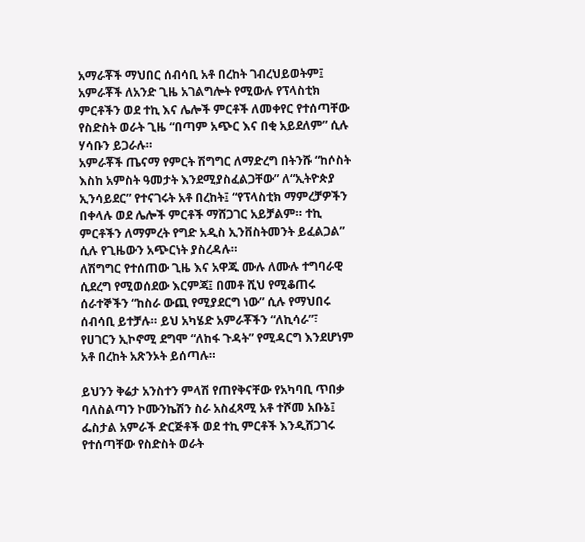አማራቾች ማህበር ሰብሳቢ አቶ በረከት ገብረህይወትም፤ አምራቾች ለአንድ ጊዜ አገልግሎት የሚውሉ የፕላስቲክ ምርቶችን ወደ ተኪ እና ሌሎች ምርቶች ለመቀየር የተሰጣቸው የስድስት ወራት ጊዜ “በጣም አጭር እና በቂ አይደለም” ሲሉ ሃሳቡን ይጋራሉ።
አምራቾች ጤናማ የምርት ሽግግር ለማድረግ በትንሹ “ከሶስት እስከ አምስት ዓመታት እንደሚያስፈልጋቸው” ለ“ኢትዮጵያ ኢንሳይደር” የተናገሩት አቶ በረከት፤ “የፕላስቲክ ማምረቻዎችን በቀላሉ ወደ ሌሎች ምርቶች ማሸጋገር አይቻልም። ተኪ ምርቶችን ለማምረት የግድ አዲስ ኢንቨስትመንት ይፈልጋል” ሲሉ የጊዜውን አጭርነት ያስረዳሉ።
ለሽግግር የተሰጠው ጊዜ እና አዋጁ ሙሉ ለሙሉ ተግባራዊ ሲደረግ የሚወሰደው እርምጃ፤ በመቶ ሺህ የሚቆጠሩ ሰራተኞችን “ከስራ ውጪ የሚያደርግ ነው” ሲሉ የማህበሩ ሰብሳቢ ይተቻሉ። ይህ አካሄድ አምራቾችን “ለኪሳራ”፣ የሀገርን ኢኮኖሚ ደግሞ “ለከፋ ጉዳት” የሚዳርግ እንደሆነም አቶ በረከት አጽንኦት ይሰጣሉ።

ይህንን ቅሬታ አንስተን ምላሽ የጠየቅናቸው የአካባቢ ጥበቃ ባለስልጣን ኮሙንኬሽን ስራ አስፈጻሚ አቶ ተሾመ አቡኔ፤ ፌስታል አምራች ድርጅቶች ወደ ተኪ ምርቶች እንዲሸጋገሩ የተሰጣቸው የስድስት ወራት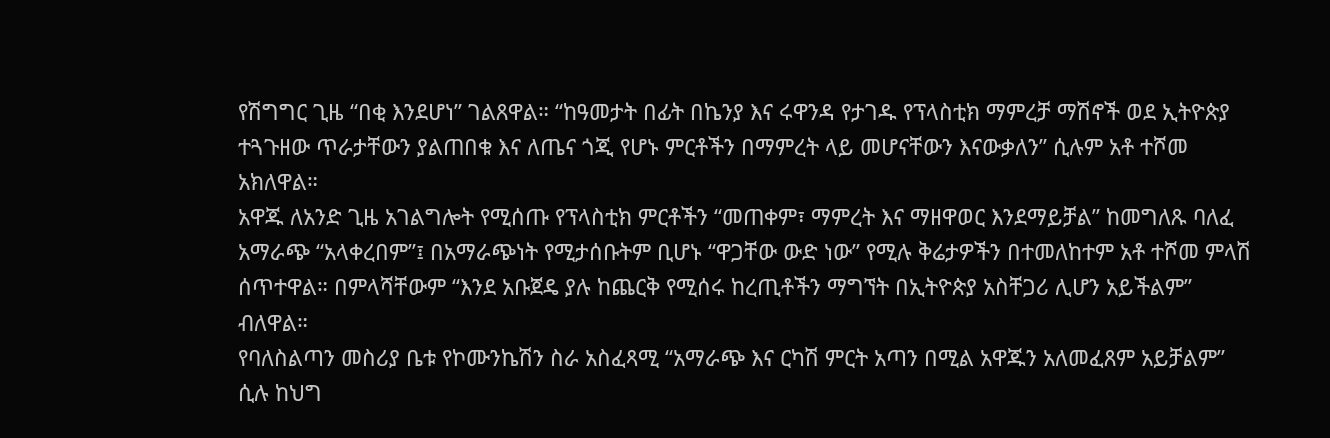የሽግግር ጊዜ “በቂ እንደሆነ” ገልጸዋል። “ከዓመታት በፊት በኬንያ እና ሩዋንዳ የታገዱ የፕላስቲክ ማምረቻ ማሽኖች ወደ ኢትዮጵያ ተጓጉዘው ጥራታቸውን ያልጠበቁ እና ለጤና ጎጂ የሆኑ ምርቶችን በማምረት ላይ መሆናቸውን እናውቃለን” ሲሉም አቶ ተሾመ አክለዋል።
አዋጁ ለአንድ ጊዜ አገልግሎት የሚሰጡ የፕላስቲክ ምርቶችን “መጠቀም፣ ማምረት እና ማዘዋወር እንደማይቻል” ከመግለጹ ባለፈ አማራጭ “አላቀረበም”፤ በአማራጭነት የሚታሰቡትም ቢሆኑ “ዋጋቸው ውድ ነው” የሚሉ ቅሬታዎችን በተመለከተም አቶ ተሾመ ምላሽ ሰጥተዋል። በምላሻቸውም “እንደ አቡጀዴ ያሉ ከጨርቅ የሚሰሩ ከረጢቶችን ማግኘት በኢትዮጵያ አስቸጋሪ ሊሆን አይችልም” ብለዋል።
የባለስልጣን መስሪያ ቤቱ የኮሙንኬሽን ስራ አስፈጻሚ “አማራጭ እና ርካሽ ምርት አጣን በሚል አዋጁን አለመፈጸም አይቻልም” ሲሉ ከህግ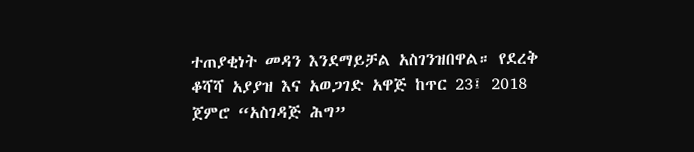ተጠያቂነት መዳን እንደማይቻል አስገንዝበዋል። የደረቅ ቆሻሻ አያያዝ እና አወጋገድ አዋጅ ከጥር 23፤ 2018 ጀምሮ “አስገዳጅ ሕግ”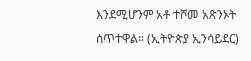እንደሚሆንም አቶ ተሾመ አጽንኦት ሰጥተዋል። (ኢትዮጵያ ኢንሳይደር)